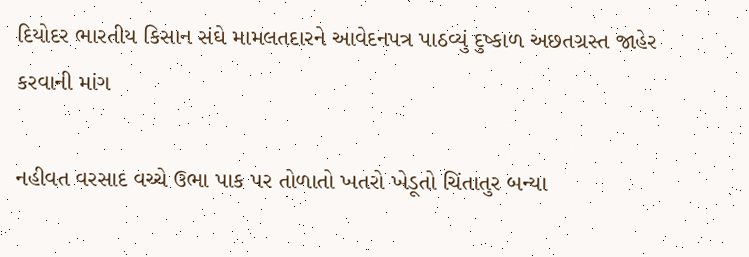દિયોદર ભારતીય કિસાન સંઘે મામલતદારને આવેદનપત્ર પાઠવ્યું દુષ્કાળ અછતગ્રસ્ત જાહેર કરવાની માંગ

નહીવત વરસાદ વચ્ચે ઉભા પાક પર તોળાતો ખતરો ખેડૂતો ચિંતાતુર બન્યા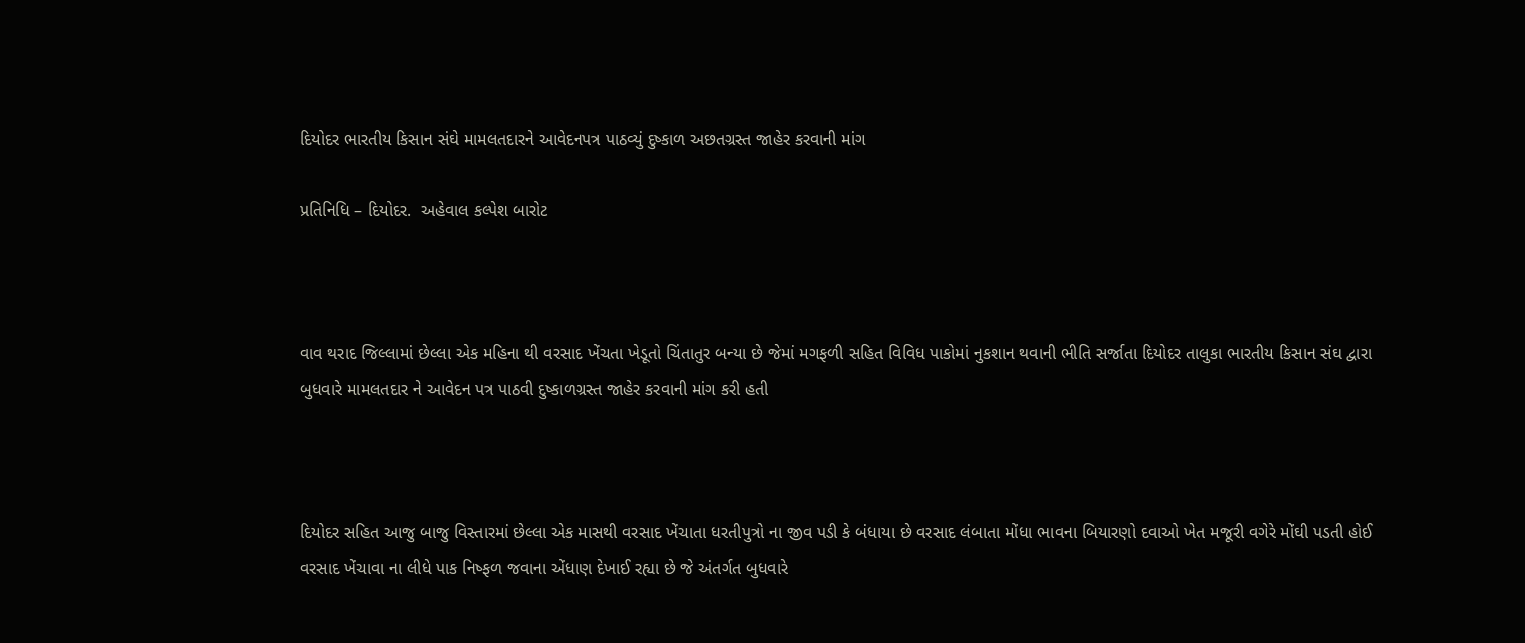દિયોદર ભારતીય કિસાન સંઘે મામલતદારને આવેદનપત્ર પાઠવ્યું દુષ્કાળ અછતગ્રસ્ત જાહેર કરવાની માંગ

પ્રતિનિધિ – દિયોદર.  અહેવાલ કલ્પેશ બારોટ



વાવ થરાદ જિલ્લામાં છેલ્લા એક મહિના થી વરસાદ ખેંચતા ખેડૂતો ચિંતાતુર બન્યા છે જેમાં મગફળી સહિત વિવિધ પાકોમાં નુકશાન થવાની ભીતિ સર્જાતા દિયોદર તાલુકા ભારતીય કિસાન સંઘ દ્વારા બુધવારે મામલતદાર ને આવેદન પત્ર પાઠવી દુષ્કાળગ્રસ્ત જાહેર કરવાની માંગ કરી હતી



દિયોદર સહિત આજુ બાજુ વિસ્તારમાં છેલ્લા એક માસથી વરસાદ ખેંચાતા ધરતીપુત્રો ના જીવ પડી કે બંધાયા છે વરસાદ લંબાતા મોંધા ભાવના બિયારણો દવાઓ ખેત મજૂરી વગેરે મોંઘી પડતી હોઈ વરસાદ ખેંચાવા ના લીધે પાક નિષ્ફળ જવાના એંધાણ દેખાઈ રહ્યા છે જે અંતર્ગત બુધવારે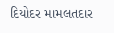દિયોદર મામલતદાર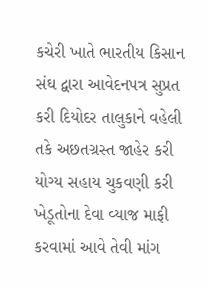કચેરી ખાતે ભારતીય કિસાન સંઘ દ્વારા આવેદનપત્ર સુપ્રત કરી દિયોદર તાલુકાને વહેલી તકે અછતગ્રસ્ત જાહેર કરી યોગ્ય સહાય ચુકવણી કરી ખેડૂતોના દેવા વ્યાજ માફી કરવામાં આવે તેવી માંગ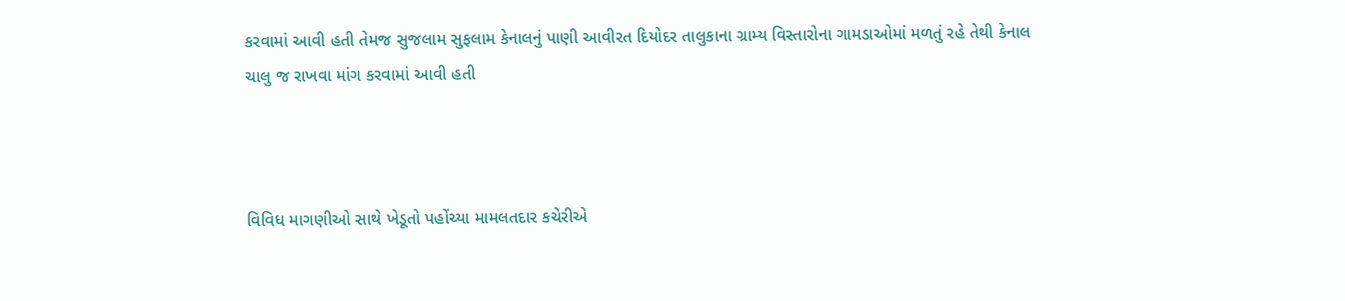કરવામાં આવી હતી તેમજ સુજલામ સુફલામ કેનાલનું પાણી આવીરત દિયોદર તાલુકાના ગ્રામ્ય વિસ્તારોના ગામડાઓમાં મળતું રહે તેથી કેનાલ ચાલુ જ રાખવા માંગ કરવામાં આવી હતી



વિવિધ માગણીઓ સાથે ખેડૂતો પહોંચ્યા મામલતદાર કચેરીએ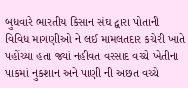બુધવારે ભારતીય કિસાન સંઘ દ્વારા પોતાની વિવિધ માગણીઓ ને લઈ મામલતદાર કચેરી ખાતે પહોંચ્યા હતા જ્યાં નહીવત વરસાદ વચ્ચે ખેતીના પાકમાં નુકશાન અને પાણી ની અછત વચ્ચે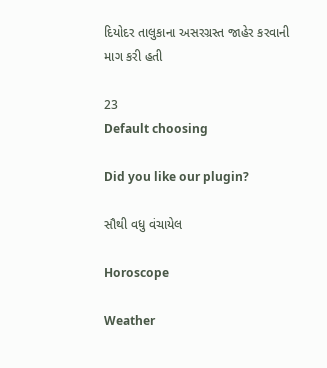દિયોદર તાલુકાના અસરગ્રસ્ત જાહેર કરવાની માગ કરી હતી

23
Default choosing

Did you like our plugin?

સૌથી વધુ વંચાયેલ

Horoscope

Weather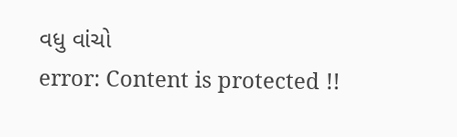વધુ વાંચો
error: Content is protected !!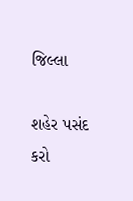જિલ્લા

શહેર પસંદ કરો